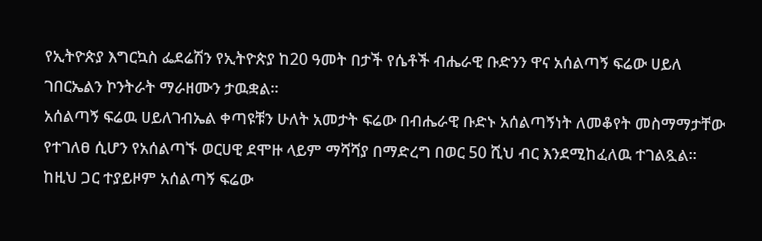የኢትዮጵያ እግርኳስ ፌደሬሽን የኢትዮጵያ ከ20 ዓመት በታች የሴቶች ብሔራዊ ቡድንን ዋና አሰልጣኝ ፍሬው ሀይለ ገበርኤልን ኮንትራት ማራዘሙን ታዉቋል።
አሰልጣኝ ፍሬዉ ሀይለገብኤል ቀጣዩቹን ሁለት አመታት ፍሬው በብሔራዊ ቡድኑ አሰልጣኝነት ለመቆየት መስማማታቸው የተገለፀ ሲሆን የአሰልጣኙ ወርሀዊ ደሞዙ ላይም ማሻሻያ በማድረግ በወር 50 ሺህ ብር እንደሚከፈለዉ ተገልጿል።
ከዚህ ጋር ተያይዞም አሰልጣኝ ፍሬው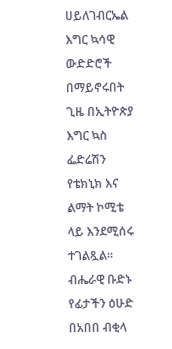ሀይለገብርኤል እግር ኳሳዊ ውድድሮች በማይኖሩበት ጊዜ በኢትዮጵያ እግር ኳስ ፌድሬሽን የቴክኒክ እና ልማት ኮሚቴ ላይ እንደሚሰሩ ተገልጿል።
ብሔራዊ ቡድኑ የፊታችን ዕሁድ በአበበ ብቂላ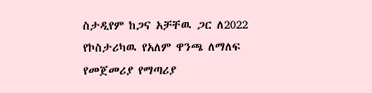ስታዲየም ከጋና አቻቸዉ ጋር ለ2022 የኮስታሪካዉ የአለም ዋንጫ ለማለፍ የመጀመሪያ የማጣሪያ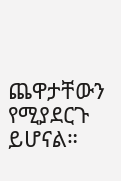ጨዋታቸውን የሚያደርጉ ይሆናል።